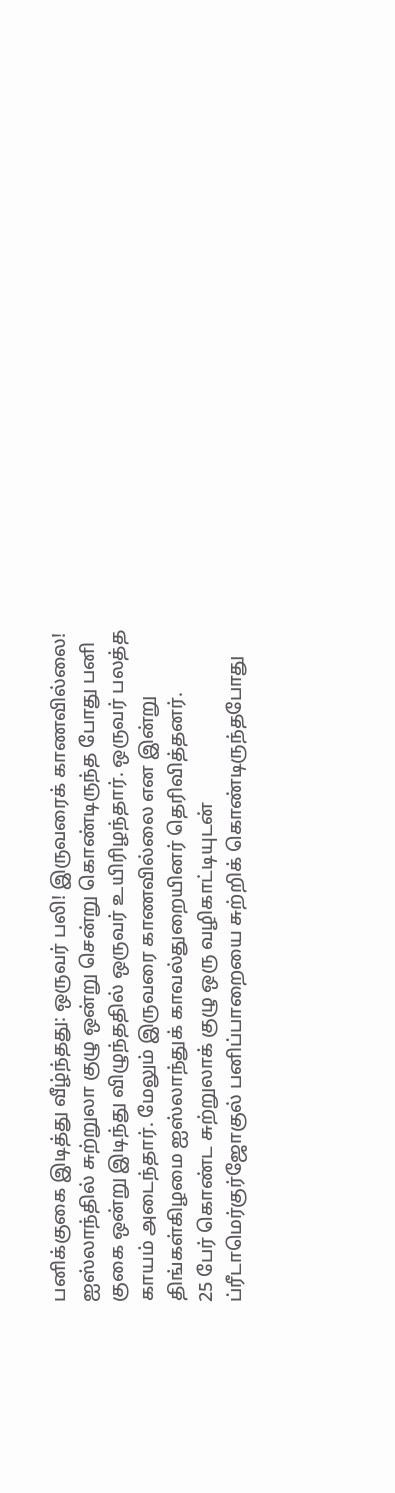பனிக்குகை இடித்து வீழ்ந்தது: ஒருவர் பலி! இருவரைக் காணவில்லை!
ஐஸ்லாந்தில் சுற்றுலா குழு ஒன்று சென்று கொண்டிருந்த போது பனி குகை ஒன்று இடிந்து விழுந்ததில் ஒருவர் உயிரிழந்தார். ஒருவர் பலத்த காயம் அடைந்தார். மேலும் இருவரை காணவில்லை என இன்று திங்கள்கிழமை ஐஸ்லாந்துக் காவல்துறையினர் தெரிவித்தனர்.
25 பேர் கொண்ட சுற்றுலாக் குழு ஒரு வழிகாட்டியுடன் ப்ரீடாமெர்குர்ஜோகுல் பனிப்பாறையை சுற்றிக் கொண்டிருந்தபோது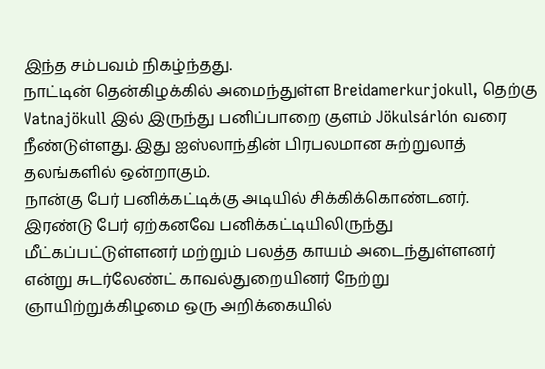இந்த சம்பவம் நிகழ்ந்தது.
நாட்டின் தென்கிழக்கில் அமைந்துள்ள Breidamerkurjokull, தெற்கு Vatnajökull இல் இருந்து பனிப்பாறை குளம் Jökulsárlón வரை நீண்டுள்ளது. இது ஐஸ்லாந்தின் பிரபலமான சுற்றுலாத் தலங்களில் ஒன்றாகும்.
நான்கு பேர் பனிக்கட்டிக்கு அடியில் சிக்கிக்கொண்டனர். இரண்டு பேர் ஏற்கனவே பனிக்கட்டியிலிருந்து மீட்கப்பட்டுள்ளனர் மற்றும் பலத்த காயம் அடைந்துள்ளனர் என்று சுடர்லேண்ட் காவல்துறையினர் நேற்று ஞாயிற்றுக்கிழமை ஒரு அறிக்கையில்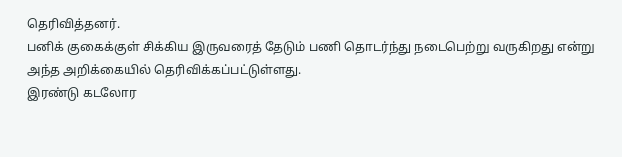தெரிவித்தனர்.
பனிக் குகைக்குள் சிக்கிய இருவரைத் தேடும் பணி தொடர்ந்து நடைபெற்று வருகிறது என்று அந்த அறிக்கையில் தெரிவிக்கப்பட்டுள்ளது.
இரண்டு கடலோர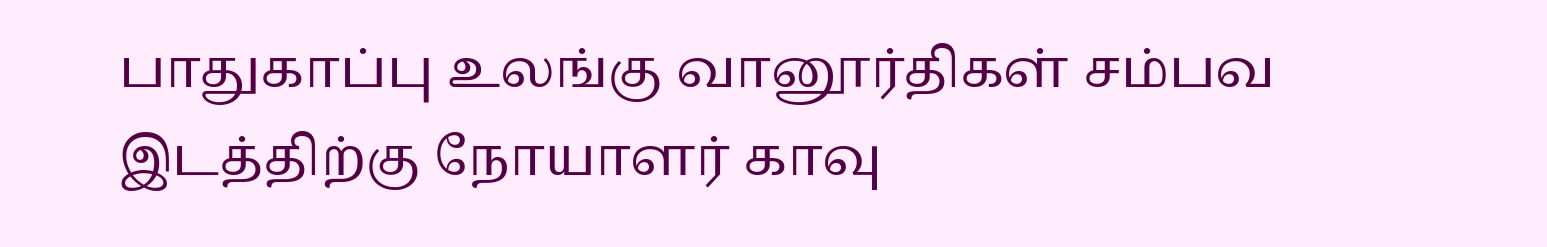பாதுகாப்பு உலங்கு வானூர்திகள் சம்பவ இடத்திற்கு நோயாளர் காவு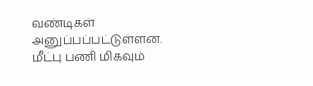வண்டிகள் அனுப்பப்பட்டுள்ளன.
மீட்பு பணி மிகவும்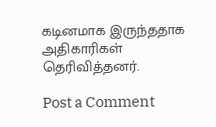கடினமாக இருந்ததாக அதிகாரிகள் தெரிவித்தனர்.

Post a Comment